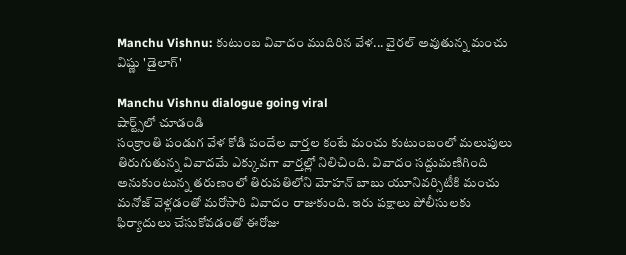Manchu Vishnu: కుటుంబ వివాదం ముదిరిన వేళ... వైరల్ అవుతున్న మంచు విష్ణు 'డైలాగ్'

Manchu Vishnu dialogue going viral
షార్ట్స్‌లో చూడండి
సంక్రాంతి పండుగ వేళ కోడి పందేల వార్తల కంటే మంచు కుటుంబంలో మలుపులు తిరుగుతున్న వివాదమే ఎక్కువగా వార్తల్లో నిలిచింది. వివాదం సద్దుమణిగింది అనుకుంటున్న తరుణంలో తిరుపతిలోని మోహన్ బాబు యూనివర్సిటీకి మంచు మనోజ్ వెళ్లడంతో మరోసారి వివాదం రాజుకుంది. ఇరు పక్షాలు పోలీసులకు ఫిర్యాదులు చేసుకోవడంతో ఈరోజు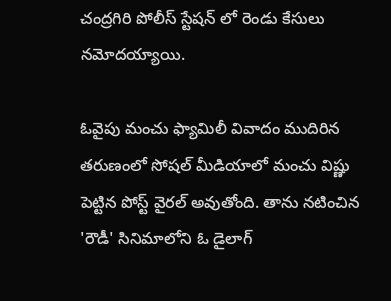చంద్రగిరి పోలీస్ స్టేషన్ లో రెండు కేసులు నమోదయ్యాయి.

ఓవైపు మంచు ఫ్యామిలీ వివాదం ముదిరిన తరుణంలో సోషల్ మీడియాలో మంచు విష్ణు పెట్టిన పోస్ట్ వైరల్ అవుతోంది. తాను నటించిన 'రౌడీ' సినిమాలోని ఓ డైలాగ్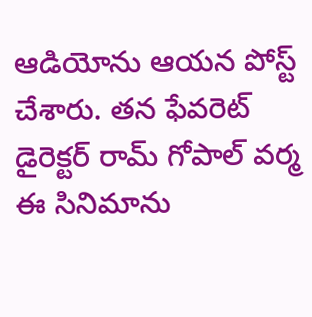ఆడియోను ఆయన పోస్ట్ చేశారు. తన ఫేవరెట్ డైరెక్టర్ రామ్ గోపాల్ వర్మ ఈ సినిమాను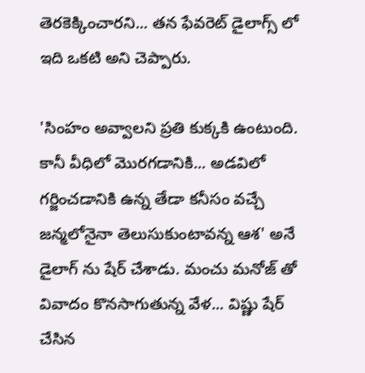తెరకెక్కించారని... తన ఫేవరెట్ డైలాగ్స్ లో ఇది ఒకటి అని చెప్పారు.

'సింహం అవ్వాలని ప్రతి కుక్కకి ఉంటుంది. కానీ వీధిలో మొరగడానికి... అడవిలో గర్జించడానికి ఉన్న తేడా కనీసం వచ్చే జన్మలోనైనా తెలుసుకుంటావన్న ఆశ' అనే డైలాగ్ ను షేర్ చేశాడు. మంచు మనోజ్ తో వివాదం కొనసాగుతున్న వేళ... విష్ణు షేర్ చేసిన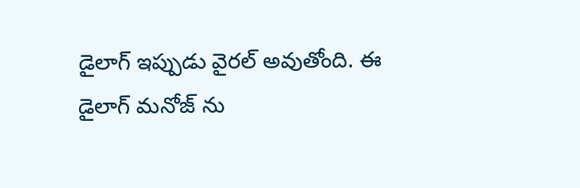డైలాగ్ ఇప్పుడు వైరల్ అవుతోంది. ఈ డైలాగ్ మనోజ్ ను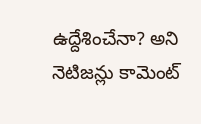ఉద్దేశించేనా? అని నెటిజన్లు కామెంట్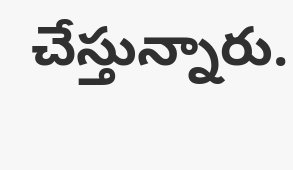చేస్తున్నారు.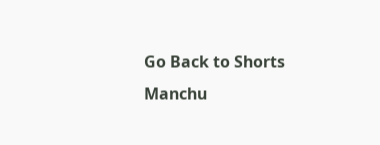Go Back to Shorts
Manchu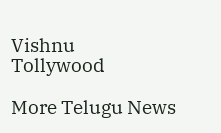Vishnu
Tollywood

More Telugu News